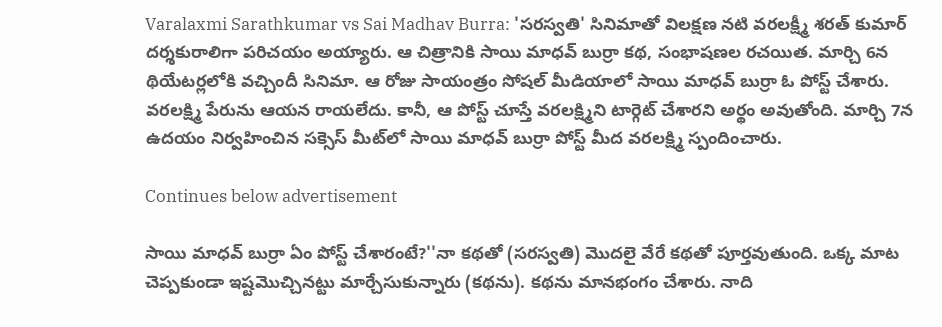Varalaxmi Sarathkumar vs Sai Madhav Burra: 'సరస్వతి' సినిమాతో విలక్షణ నటి వరలక్ష్మీ శరత్ కుమార్ దర్శకురాలిగా పరిచయం అయ్యారు. ఆ చిత్రానికి సాయి మాధవ్ బుర్రా కథ, సంభాషణల రచయిత. మార్చి 6న థియేటర్లలోకి వచ్చిందీ సినిమా. ఆ రోజు సాయంత్రం సోషల్ మీడియాలో సాయి మాధవ్ బుర్రా ఓ పోస్ట్ చేశారు. వరలక్ష్మి పేరును ఆయన రాయలేదు. కానీ, ఆ పోస్ట్ చూస్తే వరలక్ష్మిని టార్గెట్ చేశారని అర్థం అవుతోంది. మార్చి 7న ఉదయం నిర్వహించిన సక్సెస్ మీట్‌లో సాయి మాధవ్ బుర్రా పోస్ట్ మీద వరలక్ష్మి స్పందించారు.

Continues below advertisement

సాయి మాధవ్ బుర్రా ఏం పోస్ట్ చేశారంటే?''నా కథతో (సరస్వతి) మొదలై వేరే కథతో పూర్తవుతుంది. ఒక్క మాట చెప్పకుండా ఇష్టమొచ్చినట్టు మార్చేసుకున్నారు (కథను). కథను మానభంగం చేశారు. నాది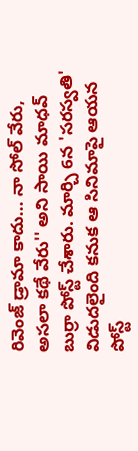రివెంజ్ డ్రామా కాదు... నా సోల్ వేరు, అసలా కథే వేరు'' అని సాయి మాధవ్ బుర్రా పోస్ట్ చేశారు. మార్చి 6న 'సరస్వతి' విడుదలైంది కనుక ఆ సినిమాపై ఆయన పోస్ట్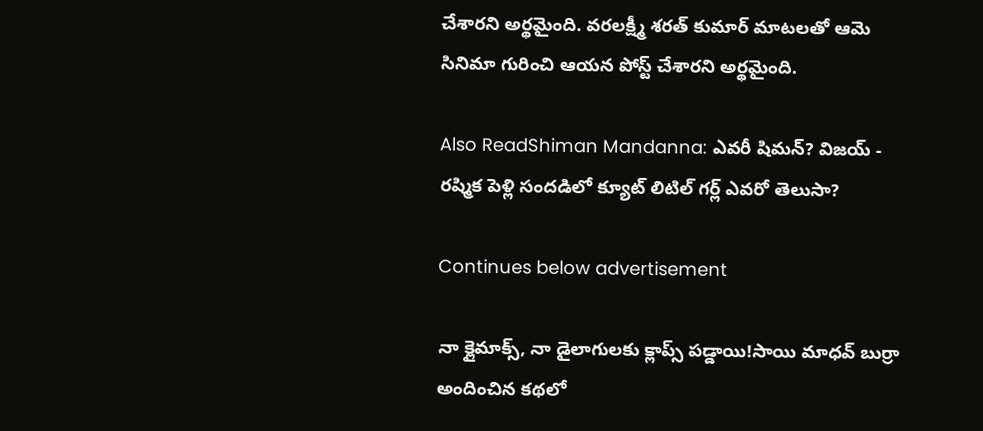చేశారని అర్థమైంది. వరలక్ష్మీ శరత్ కుమార్ మాటలతో ఆమె సినిమా గురించి ఆయన పోస్ట్ చేశారని అర్థమైంది.

Also ReadShiman Mandanna: ఎవరీ షిమన్? విజయ్ - రష్మిక పెళ్లి సందడిలో క్యూట్ లిటిల్ గర్ల్ ఎవరో తెలుసా?

Continues below advertisement

నా క్లైమాక్స్, నా డైలాగులకు క్లాప్స్ పడ్డాయి!సాయి మాధవ్ బుర్రా అందించిన కథలో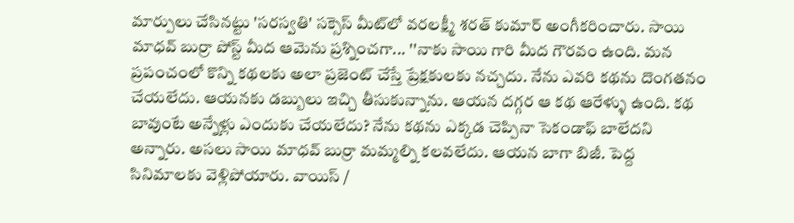మార్పులు చేసినట్టు 'సరస్వతి' సక్సెస్ మీట్‌లో వరలక్ష్మీ శరత్ కుమార్ అంగీకరించారు. సాయి మాధవ్ బుర్రా పోస్ట్ మీద ఆమెను ప్రశ్నించగా... ''నాకు సాయి గారి మీద గౌరవం ఉంది. మన ప్రపంచంలో కొన్ని కథలకు అలా ప్రజెంట్ చేస్తే ప్రేక్షకులకు నచ్చదు. నేను ఎవరి కథను దొంగతనం చేయలేదు. ఆయనకు డబ్బులు ఇచ్చి తీసుకున్నాను. ఆయన దగ్గర ఆ కథ ఆరేళ్ళు ఉంది. కథ బావుంటే అన్నేళ్లు ఎందుకు చేయలేదు? నేను కథను ఎక్కడ చెప్పినా సెకండాఫ్ బాలేదని అన్నారు. అసలు సాయి మాధవ్ బుర్రా మమ్మల్ని కలవలేదు. ఆయన బాగా బిజీ. పెద్ద సినిమాలకు వెళ్లిపోయారు. వాయిస్ /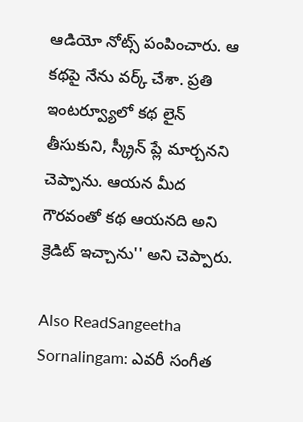ఆడియో నోట్స్ పంపించారు. ఆ కథపై నేను వర్క్ చేశా. ప్రతి ఇంటర్వ్యూలో కథ లైన్ తీసుకుని, స్క్రీన్ ప్లే మార్చనని చెప్పాను. ఆయన మీద గౌరవంతో కథ ఆయనది అని క్రెడిట్ ఇచ్చాను'' అని చెప్పారు.

Also ReadSangeetha Sornalingam: ఎవరీ సంగీత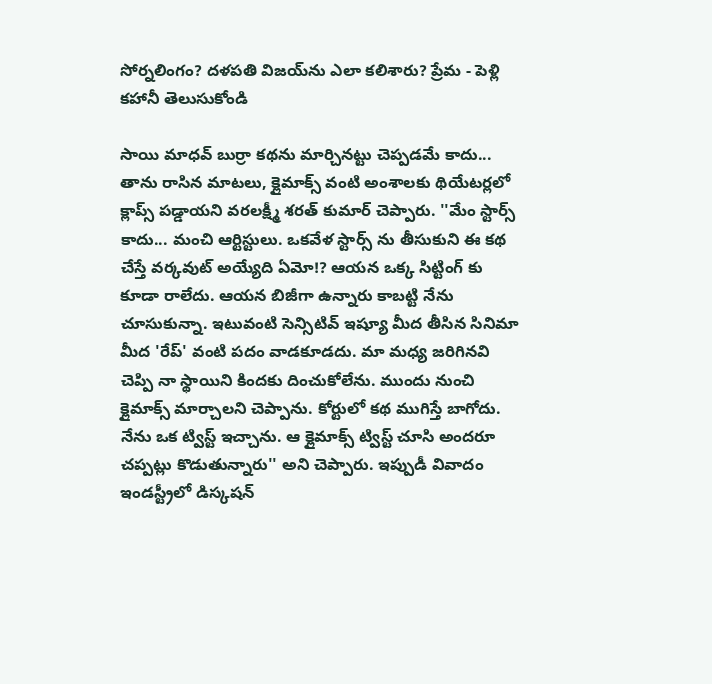సోర్నలింగం? దళపతి విజయ్‌ను ఎలా కలిశారు? ప్రేమ - పెళ్లి కహానీ తెలుసుకోండి

సాయి మాధవ్ బుర్రా కథను మార్చినట్టు చెప్పడమే కాదు... తాను రాసిన మాటలు, క్లైమాక్స్ వంటి అంశాలకు థియేటర్లలో క్లాప్స్ పడ్డాయని వరలక్ష్మీ శరత్ కుమార్ చెప్పారు. ''మేం స్టార్స్ కాదు... మంచి ఆర్టిస్టులు. ఒకవేళ స్టార్స్ ను తీసుకుని ఈ కథ చేస్తే వర్కవుట్ అయ్యేది ఏమో!? ఆయన ఒక్క సిట్టింగ్ కు కూడా రాలేదు. ఆయన బిజీగా ఉన్నారు కాబట్టి నేను చూసుకున్నా. ఇటువంటి సెన్సిటివ్ ఇష్యూ మీద తీసిన సినిమా మీద 'రేప్' వంటి పదం వాడకూడదు. మా మధ్య జరిగినవి చెప్పి నా స్థాయిని కిందకు దించుకోలేను. ముందు నుంచి క్లైమాక్స్ మార్చాలని చెప్పాను. కోర్టులో కథ ముగిస్తే బాగోదు. నేను ఒక ట్విస్ట్ ఇచ్చాను. ఆ క్లైమాక్స్ ట్విస్ట్ చూసి అందరూ చప్పట్లు కొడుతున్నారు'' అని చెప్పారు. ఇప్పుడీ వివాదం ఇండస్ట్రీలో డిస్కషన్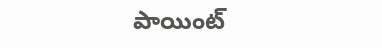పాయింట్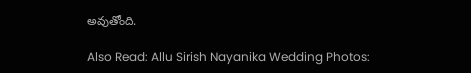అవుతోంది.

Also Read: Allu Sirish Nayanika Wedding Photos: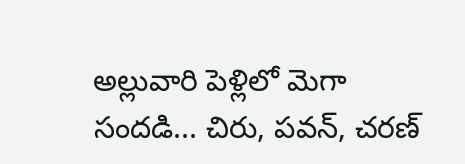అల్లువారి పెళ్లిలో మెగా సందడి... చిరు, పవన్, చరణ్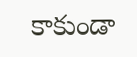కాకుండా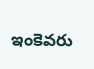ఇంకెవరు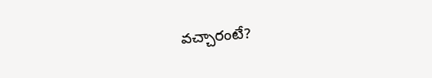వచ్చారంటే?